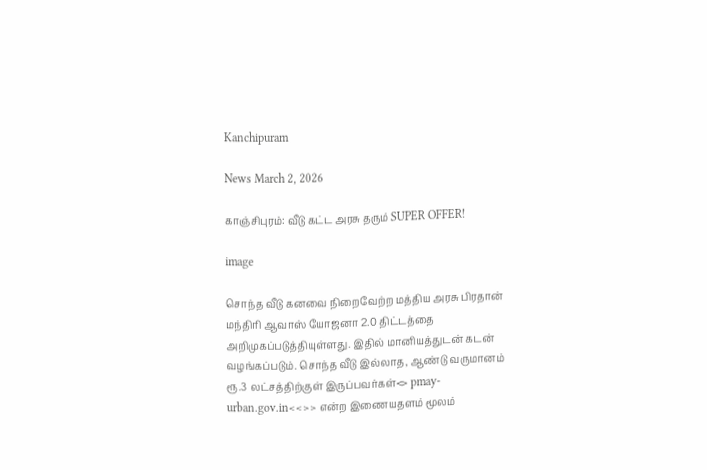Kanchipuram

News March 2, 2026

காஞ்சிபுரம்: வீடு கட்ட அரசு தரும் SUPER OFFER!

image

சொந்த வீடு கனவை நிறைவேற்ற மத்திய அரசு பிரதான் மந்திரி ஆவாஸ் யோஜனா 2.0 திட்டத்தை அறிமுகப்படுத்தியுள்ளது. இதில் மானியத்துடன் கடன் வழங்கப்படும். சொந்த வீடு இல்லாத, ஆண்டு வருமானம் ரூ.3 லட்சத்திற்குள் இருப்பவர்கள்<> pmay-urban.gov.in<<>> என்ற இணையதளம் மூலம்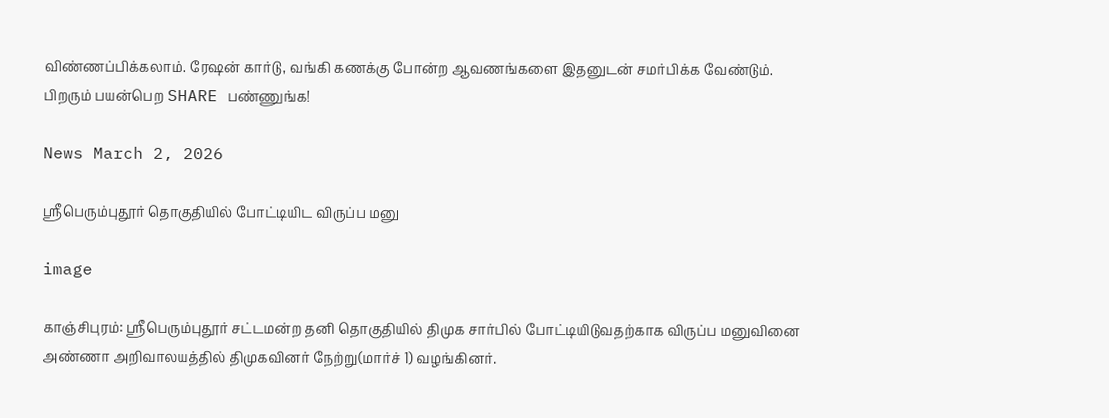விண்ணப்பிக்கலாம். ரேஷன் கார்டு, வங்கி கணக்கு போன்ற ஆவணங்களை இதனுடன் சமர்பிக்க வேண்டும். பிறரும் பயன்பெற SHARE பண்ணுங்க!

News March 2, 2026

ஸ்ரீபெரும்புதூர் தொகுதியில் போட்டியிட விருப்ப மனு

image

காஞ்சிபுரம்: ஸ்ரீபெரும்புதூர் சட்டமன்ற தனி தொகுதியில் திமுக சார்பில் போட்டியிடுவதற்காக விருப்ப மனுவினை அண்ணா அறிவாலயத்தில் திமுகவினர் நேற்று(மார்ச் 1) வழங்கினர்.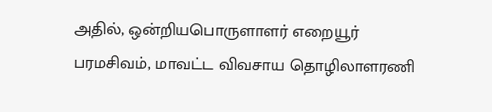அதில், ஒன்றியபொருளாளர் எறையூர் பரமசிவம், மாவட்ட விவசாய தொழிலாளரணி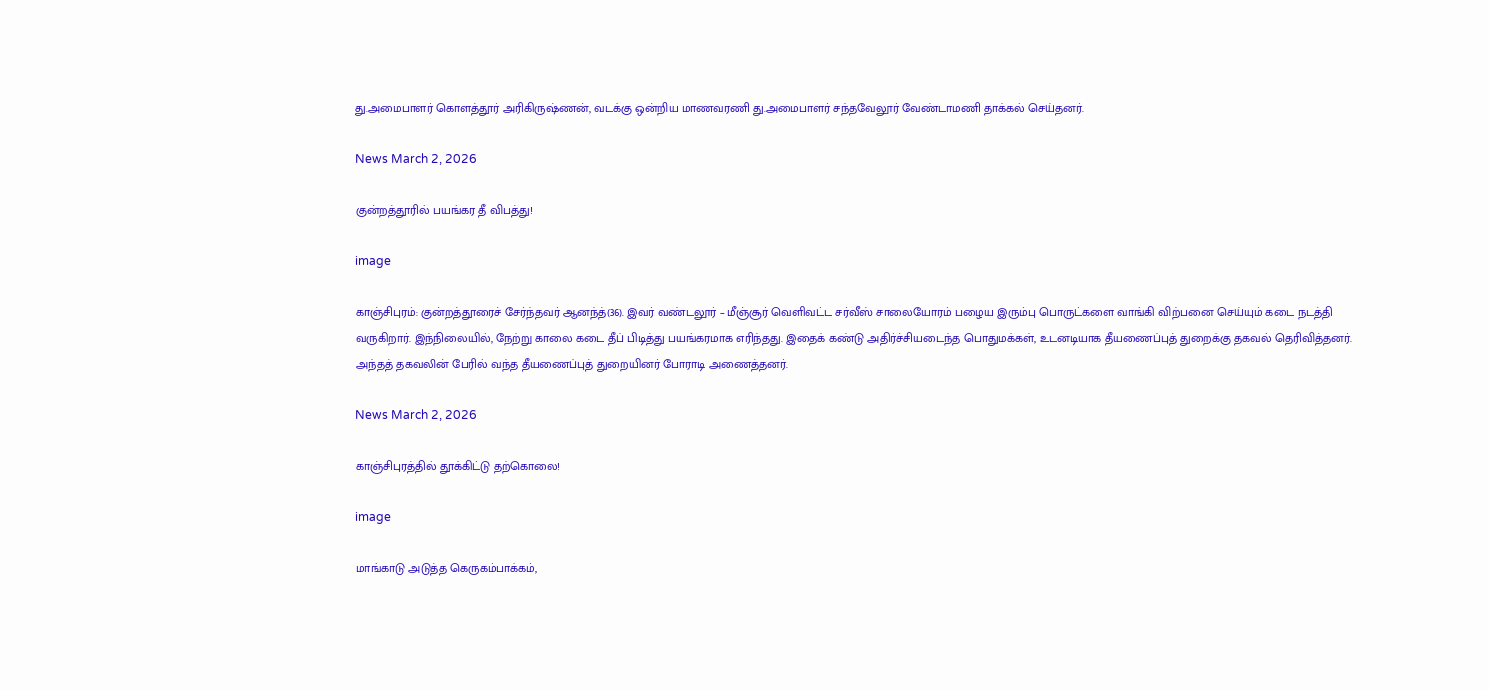து.அமைபாளர் கொளத்தூர் அரிகிருஷ்ணன், வடக்கு ஒன்றிய மாணவரணி து.அமைபாளர் சந்தவேலூர் வேண்டாமணி தாக்கல் செய்தனர்.

News March 2, 2026

குன்றத்தூரில் பயங்கர தீ விபத்து!

image

காஞ்சிபுரம்: குன்றத்தூரைச் சேர்ந்தவர் ஆனந்த்(36). இவர் வண்டலூர் – மீஞ்சூர் வெளிவட்ட சர்வீஸ் சாலையோரம் பழைய இரும்பு பொருட்களை வாங்கி விற்பனை செய்யும் கடை நடத்தி வருகிறார். இந்நிலையில், நேற்று காலை கடை தீப் பிடித்து பயங்கரமாக எரிந்தது. இதைக் கண்டு அதிர்ச்சியடைந்த பொதுமக்கள், உடனடியாக தீயணைப்புத் துறைக்கு தகவல் தெரிவித்தனர். அந்தத் தகவலின் பேரில் வந்த தீயணைப்புத் துறையினர் போராடி அணைத்தனர்.

News March 2, 2026

காஞ்சிபுரத்தில் தூக்கிட்டு தற்கொலை!

image

மாங்காடு அடுத்த கெருகம்பாக்கம்,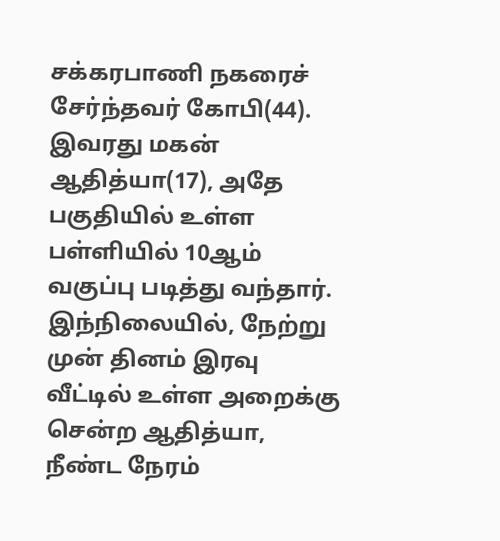சக்கரபாணி நகரைச் சேர்ந்தவர் கோபி(44). இவரது மகன் ஆதித்யா(17), அதே பகுதியில் உள்ள பள்ளியில் 10ஆம் வகுப்பு படித்து வந்தார். இந்நிலையில், நேற்று முன் தினம் இரவு வீட்டில் உள்ள அறைக்கு சென்ற ஆதித்யா, நீண்ட நேரம்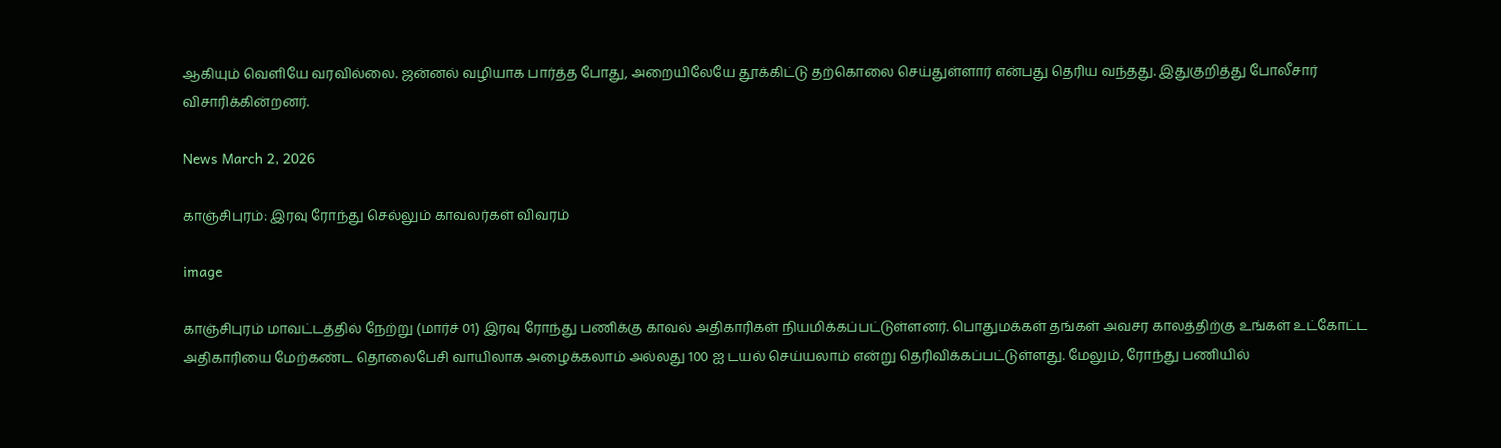ஆகியும் வெளியே வரவில்லை. ஜன்னல் வழியாக பார்த்த போது, அறையிலேயே தூக்கிட்டு தற்கொலை செய்துள்ளார் என்பது தெரிய வந்தது. இதுகுறித்து போலீசார் விசாரிக்கின்றனர்.

News March 2, 2026

காஞ்சிபுரம்: இரவு ரோந்து செல்லும் காவலர்கள் விவரம்

image

காஞ்சிபுரம் மாவட்டத்தில் நேற்று (மார்ச் 01) இரவு ரோந்து பணிக்கு காவல் அதிகாரிகள் நியமிக்கப்பட்டுள்ளனர். பொதுமக்கள் தங்கள் அவசர காலத்திற்கு உங்கள் உட்கோட்ட அதிகாரியை மேற்கண்ட தொலைபேசி வாயிலாக அழைக்கலாம் அல்லது 100 ஐ டயல் செய்யலாம் என்று தெரிவிக்கப்பட்டுள்ளது. மேலும், ரோந்து பணியில்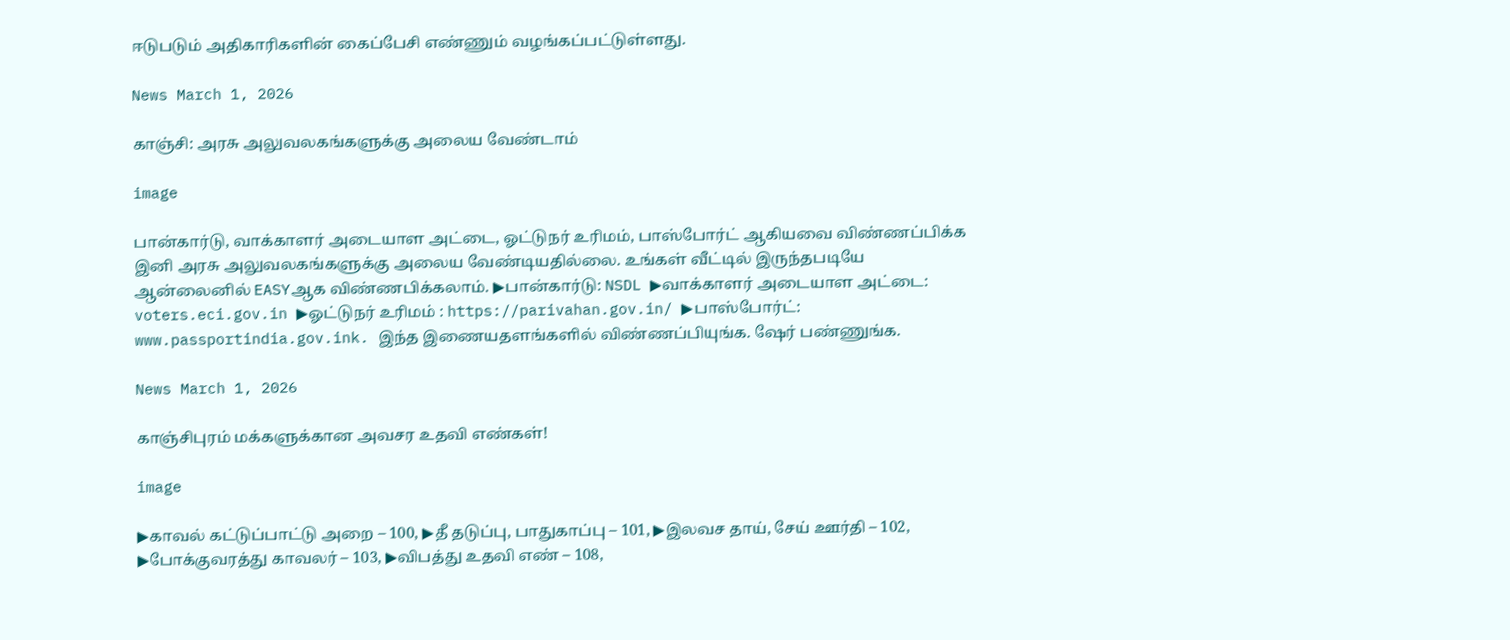ஈடுபடும் அதிகாரிகளின் கைப்பேசி எண்ணும் வழங்கப்பட்டுள்ளது.

News March 1, 2026

காஞ்சி: அரசு அலுவலகங்களுக்கு அலைய வேண்டாம்

image

பான்கார்டு, வாக்காளர் அடையாள அட்டை, ஓட்டுநர் உரிமம், பாஸ்போர்ட் ஆகியவை விண்ணப்பிக்க இனி அரசு அலுவலகங்களுக்கு அலைய வேண்டியதில்லை. உங்கள் வீட்டில் இருந்தபடியே ஆன்லைனில் EASYஆக விண்ணபிக்கலாம். ▶பான்கார்டு: NSDL ▶வாக்காளர் அடையாள அட்டை: voters.eci.gov.in ▶ஓட்டுநர் உரிமம் : https://parivahan.gov.in/ ▶பாஸ்போர்ட்: www.passportindia.gov.ink. இந்த இணையதளங்களில் விண்ணப்பியுங்க. ஷேர் பண்ணுங்க.

News March 1, 2026

காஞ்சிபுரம் மக்களுக்கான அவசர உதவி எண்கள்!

image

▶காவல் கட்டுப்பாட்டு அறை – 100, ▶தீ தடுப்பு, பாதுகாப்பு – 101, ▶இலவச தாய், சேய் ஊர்தி – 102, ▶போக்குவரத்து காவலர் – 103, ▶விபத்து உதவி எண் – 108,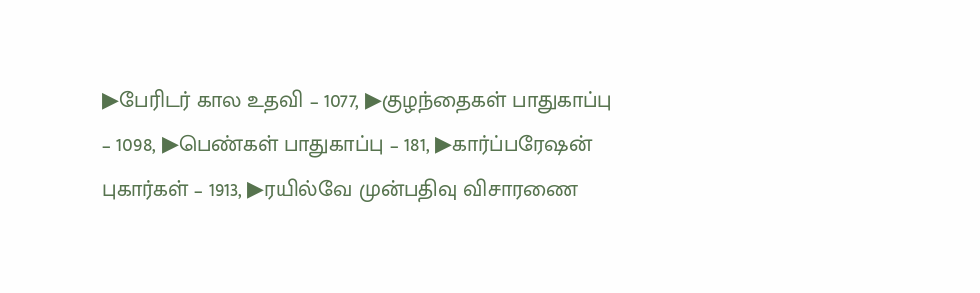▶பேரிடர் கால உதவி – 1077, ▶குழந்தைகள் பாதுகாப்பு – 1098, ▶பெண்கள் பாதுகாப்பு – 181, ▶கார்ப்பரேஷன் புகார்கள் – 1913, ▶ரயில்வே முன்பதிவு விசாரணை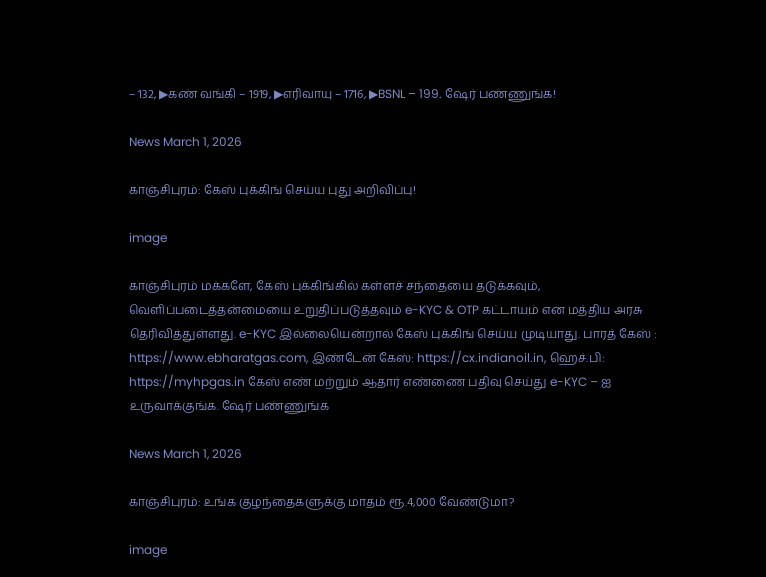– 132, ▶கண் வங்கி – 1919, ▶எரிவாயு – 1716, ▶BSNL – 199. ஷேர் பண்ணுங்க!

News March 1, 2026

காஞ்சிபுரம்: கேஸ் புக்கிங் செய்ய புது அறிவிப்பு!

image

காஞ்சிபுரம் மக்களே, கேஸ் புக்கிங்கில் கள்ளச் சந்தையை தடுக்கவும், வெளிப்படைத்தன்மையை உறுதிப்படுத்தவும் e-KYC & OTP கட்டாயம் என மத்திய அரசு தெரிவித்துள்ளது. e-KYC இல்லையென்றால் கேஸ் புக்கிங் செய்ய முடியாது. பாரத் கேஸ் : https://www.ebharatgas.com, இண்டேன் கேஸ்: https://cx.indianoil.in, ஹெச்.பி: https://myhpgas.in கேஸ் எண் மற்றும் ஆதார் எண்ணை பதிவு செய்து e-KYC – ஐ உருவாக்குங்க. ஷேர் பண்ணுங்க

News March 1, 2026

காஞ்சிபுரம்: உங்க குழந்தைகளுக்கு மாதம் ரூ.4,000 வேண்டுமா?

image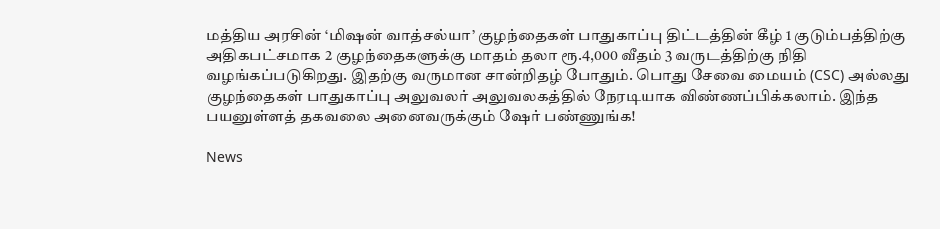மத்திய அரசின் ‘மிஷன் வாத்சல்யா’ குழந்தைகள் பாதுகாப்பு திட்டத்தின் கீழ் 1 குடும்பத்திற்கு அதிகபட்சமாக 2 குழந்தைகளுக்கு மாதம் தலா ரூ.4,000 வீதம் 3 வருடத்திற்கு நிதி வழங்கப்படுகிறது. இதற்கு வருமான சான்றிதழ் போதும். பொது சேவை மையம் (CSC) அல்லது குழந்தைகள் பாதுகாப்பு அலுவலர் அலுவலகத்தில் நேரடியாக விண்ணப்பிக்கலாம். இந்த பயனுள்ளத் தகவலை அனைவருக்கும் ஷேர் பண்ணுங்க!

News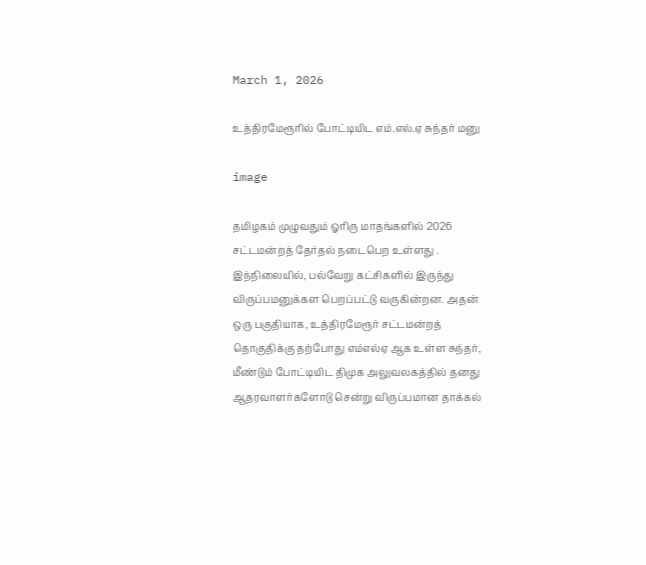March 1, 2026

உத்திரமேரூரில் போட்டியிட எம்.எல்.ஏ சுந்தர் மனு

image

தமிழகம் முழுவதும் ஓரிரு மாதங்களில் 2026 சட்டமன்றத் தேர்தல் நடைபெற உள்ளது . இந்நிலையில், பல்வேறு கட்சிகளில் இருந்து விருப்பமனுக்கள பெறப்பட்டு வருகின்றன. அதன் ஒரு பகுதியாக, உத்திரமேரூர் சட்டமன்றத் தொகுதிக்கு தற்போது எம்எல்ஏ ஆக உள்ள சுந்தர், மீண்டும் போட்டியிட திமுக அலுவலகத்தில் தனது ஆதரவாளர்களோடு சென்று விருப்பமான தாக்கல்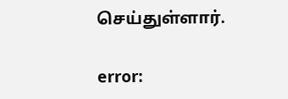செய்துள்ளார்.

error: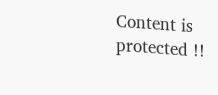Content is protected !!